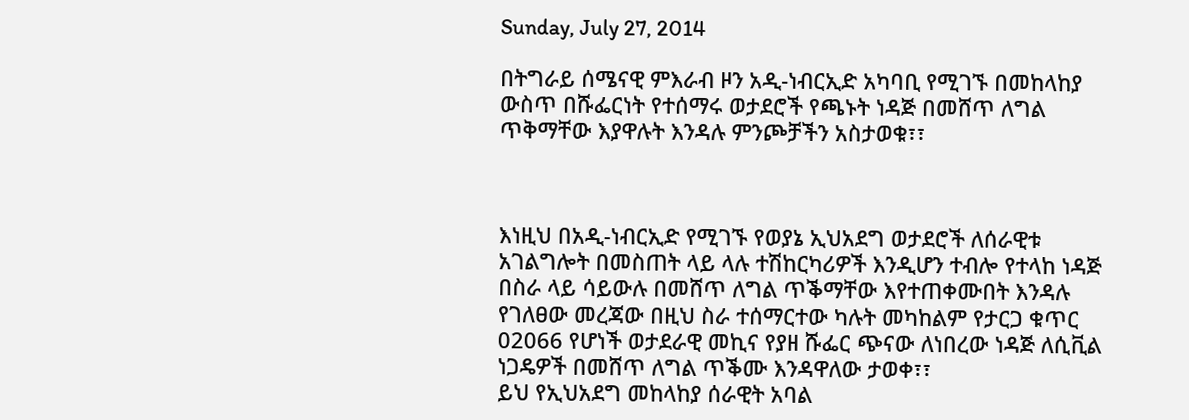Sunday, July 27, 2014

በትግራይ ሰሜናዊ ምእራብ ዞን አዲ-ነብርኢድ አካባቢ የሚገኙ በመከላከያ ውስጥ በሹፌርነት የተሰማሩ ወታደሮች የጫኑት ነዳጅ በመሸጥ ለግል ጥቅማቸው እያዋሉት እንዳሉ ምንጮቻችን አስታወቁ፣፣



እነዚህ በአዲ-ነብርኢድ የሚገኙ የወያኔ ኢህአደግ ወታደሮች ለሰራዊቱ አገልግሎት በመስጠት ላይ ላሉ ተሽከርካሪዎች እንዲሆን ተብሎ የተላከ ነዳጅ  በስራ ላይ ሳይውሉ በመሸጥ ለግል ጥቕማቸው እየተጠቀሙበት እንዳሉ የገለፀው መረጃው በዚህ ስራ ተሰማርተው ካሉት መካከልም የታርጋ ቁጥር 02066 የሆነች ወታደራዊ መኪና የያዘ ሹፌር ጭናው ለነበረው ነዳጅ ለሲቪል ነጋዴዎች በመሸጥ ለግል ጥቕሙ እንዳዋለው ታወቀ፣፣
ይህ የኢህአደግ መከላከያ ሰራዊት አባል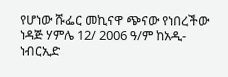የሆነው ሹፌር መኪናዋ ጭናው የነበረችው ነዳጅ ሃምሌ 12/ 2006 ዓ/ም ከአዲ-ነብርኢድ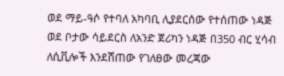ወደ ማይ-ዓሶ የተባለ አካባቢ ሊያደርሰው የተሰጠው ነዳጅ ወደ ቦታው ሳይደርስ ለአንድ ጀሪካን ነዳጅ በ350 ብር ሂሳብ ለሲቪሎች እንደሸጠው የገለፀው መረጃው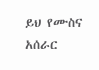ይህ የሙስና አሰራር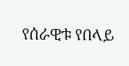የሰራዊቱ የበላይ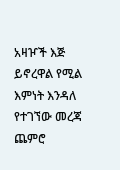አዛዦች እጅ ይኖረዋል የሚል እምነት እንዳለ የተገኘው መረጃ ጨምሮ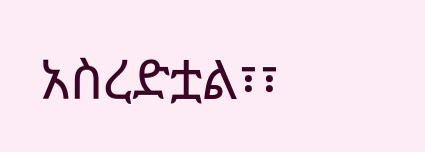አስረድቷል፣፣